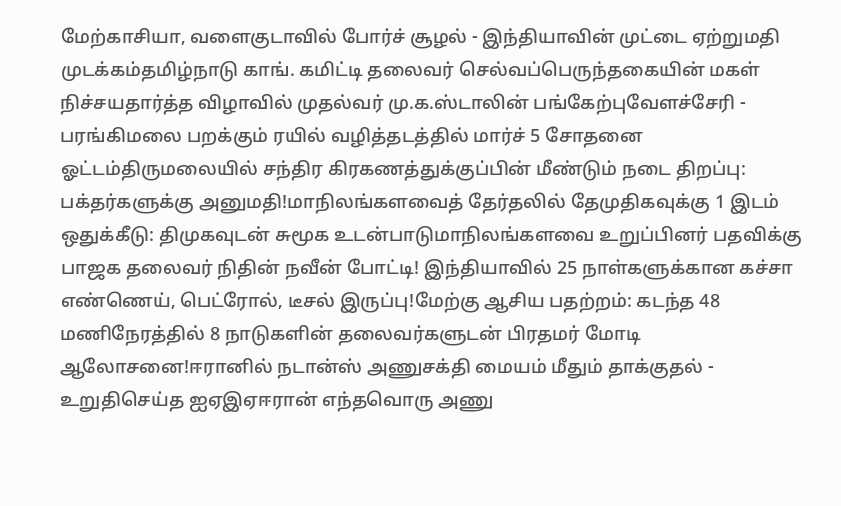மேற்காசியா, வளைகுடாவில் போர்ச் சூழல் - இந்தியாவின் முட்டை ஏற்றுமதி முடக்கம்தமிழ்நாடு காங். கமிட்டி தலைவர் செல்வப்பெருந்தகையின் மகள் நிச்சயதார்த்த விழாவில் முதல்வர் மு.க.ஸ்டாலின் பங்கேற்புவேளச்சேரி - பரங்கிமலை பறக்கும் ரயில் வழித்தடத்தில் மார்ச் 5 சோதனை ஓட்டம்திருமலையில் சந்திர கிரகணத்துக்குப்பின் மீண்டும் நடை திறப்பு: பக்தர்களுக்கு அனுமதி!மாநிலங்களவைத் தேர்தலில் தேமுதிகவுக்கு 1 இடம் ஒதுக்கீடு: திமுகவுடன் சுமூக உடன்பாடுமாநிலங்களவை உறுப்பினர் பதவிக்கு பாஜக தலைவர் நிதின் நவீன் போட்டி! இந்தியாவில் 25 நாள்களுக்கான கச்சா எண்ணெய், பெட்ரோல், டீசல் இருப்பு!மேற்கு ஆசிய பதற்றம்: கடந்த 48 மணிநேரத்தில் 8 நாடுகளின் தலைவர்களுடன் பிரதமர் மோடி ஆலோசனை!ஈரானில் நடான்ஸ் அணுசக்தி மையம் மீதும் தாக்குதல் - உறுதிசெய்த ஐஏஇஏஈரான் எந்தவொரு அணு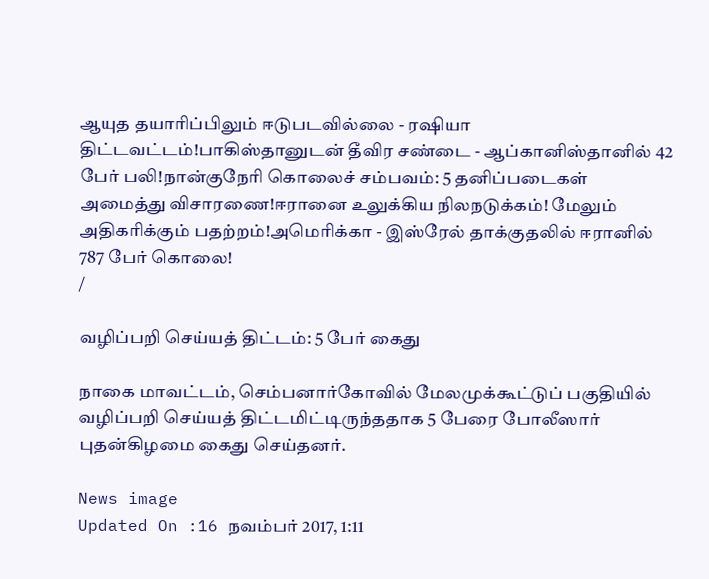ஆயுத தயாரிப்பிலும் ஈடுபடவில்லை - ரஷியா திட்டவட்டம்!பாகிஸ்தானுடன் தீவிர சண்டை - ஆப்கானிஸ்தானில் 42 பேர் பலி!நான்குநேரி கொலைச் சம்பவம்: 5 தனிப்படைகள் அமைத்து விசாரணை!ஈரானை உலுக்கிய நிலநடுக்கம்! மேலும் அதிகரிக்கும் பதற்றம்!அமெரிக்கா - இஸ்ரேல் தாக்குதலில் ஈரானில் 787 பேர் கொலை!
/

வழிப்பறி செய்யத் திட்டம்: 5 பேர் கைது

நாகை மாவட்டம், செம்பனார்கோவில் மேலமுக்கூட்டுப் பகுதியில் வழிப்பறி செய்யத் திட்டமிட்டிருந்ததாக 5 பேரை போலீஸார் புதன்கிழமை கைது செய்தனர்.

News image
Updated On :16 நவம்பர் 2017, 1:11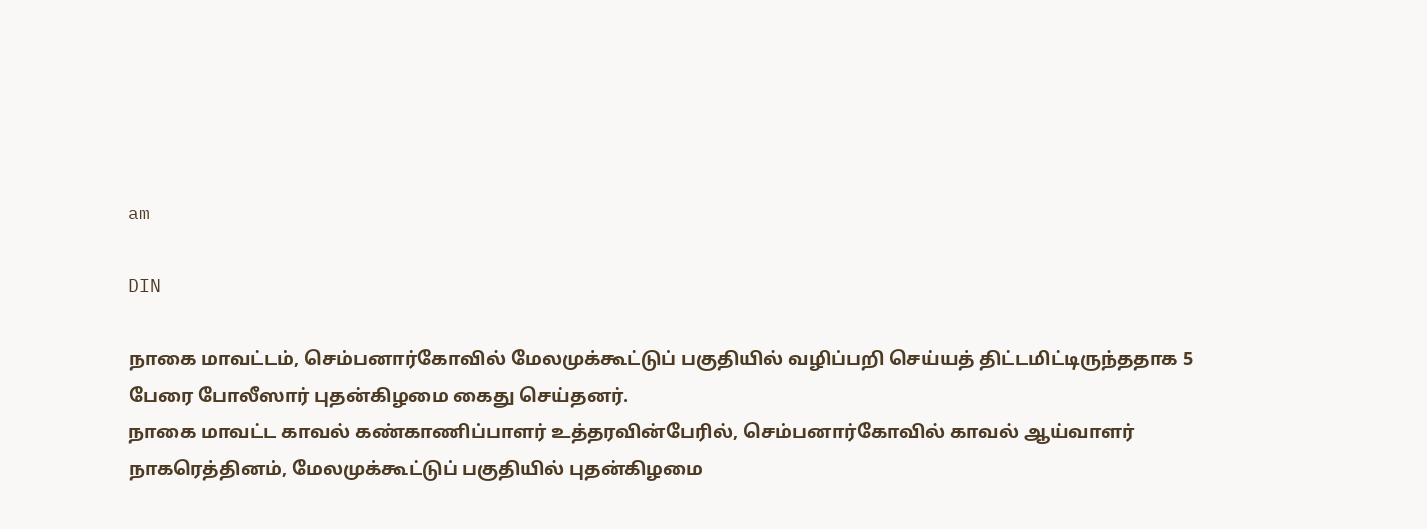am

DIN

நாகை மாவட்டம், செம்பனார்கோவில் மேலமுக்கூட்டுப் பகுதியில் வழிப்பறி செய்யத் திட்டமிட்டிருந்ததாக 5 பேரை போலீஸார் புதன்கிழமை கைது செய்தனர்.
நாகை மாவட்ட காவல் கண்காணிப்பாளர் உத்தரவின்பேரில், செம்பனார்கோவில் காவல் ஆய்வாளர் நாகரெத்தினம், மேலமுக்கூட்டுப் பகுதியில் புதன்கிழமை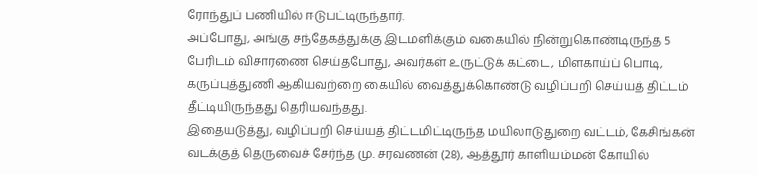ரோந்துப் பணியில் ஈடுபட்டிருந்தார்.
அப்போது, அங்கு சந்தேகத்துக்கு இடமளிக்கும் வகையில் நின்றுகொண்டிருந்த 5 பேரிடம் விசாரணை செய்தபோது, அவர்கள் உருட்டுக் கட்டை, மிளகாய்ப் பொடி, கருப்புத்துணி ஆகியவற்றை கையில் வைத்துக்கொண்டு வழிப்பறி செய்யத் திட்டம் தீட்டியிருந்தது தெரியவந்தது.
இதையடுத்து, வழிப்பறி செய்யத் திட்டமிட்டிருந்த மயிலாடுதுறை வட்டம், கேசிங்கன் வடக்குத் தெருவைச் சேர்ந்த மு. சரவணன் (28), ஆத்தூர் காளியம்மன் கோயில்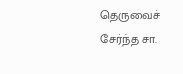தெருவைச் சேர்ந்த சா.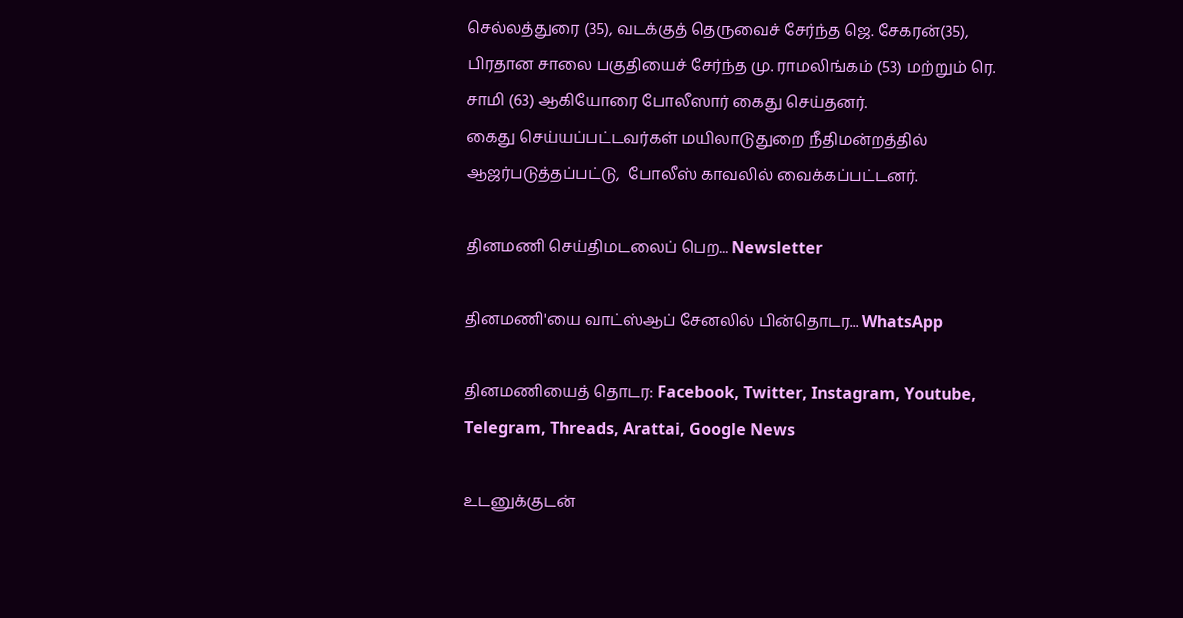செல்லத்துரை (35), வடக்குத் தெருவைச் சேர்ந்த ஜெ. சேகரன்(35), பிரதான சாலை பகுதியைச் சேர்ந்த மு. ராமலிங்கம் (53) மற்றும் ரெ. சாமி (63) ஆகியோரை போலீஸார் கைது செய்தனர்.
கைது செய்யப்பட்டவர்கள் மயிலாடுதுறை நீதிமன்றத்தில் ஆஜர்படுத்தப்பட்டு,  போலீஸ் காவலில் வைக்கப்பட்டனர்.

தினமணி செய்திமடலைப் பெற... Newsletter

தினமணி'யை வாட்ஸ்ஆப் சேனலில் பின்தொடர... WhatsApp

தினமணியைத் தொடர: Facebook, Twitter, Instagram, Youtube, Telegram, Threads, Arattai, Google News

உடனுக்குடன்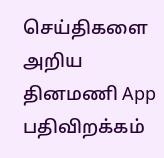செய்திகளை அறிய தினமணி App பதிவிறக்கம்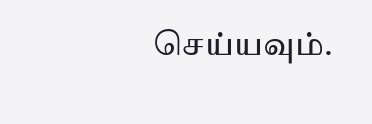செய்யவும்.